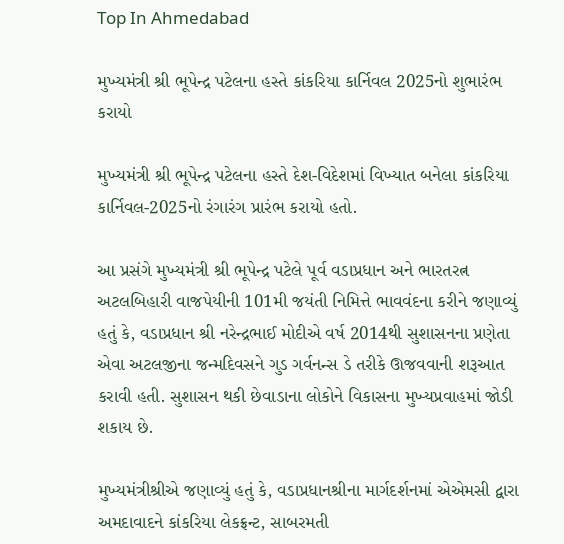Top In Ahmedabad

મુખ્યમંત્રી શ્રી ભૂપેન્દ્ર પટેલના હસ્તે કાંકરિયા કાર્નિવલ 2025નો શુભારંભ કરાયો

મુખ્યમંત્રી શ્રી ભૂપેન્દ્ર પટેલના હસ્તે દેશ-વિદેશમાં વિખ્યાત બનેલા કાંકરિયા કાર્નિવલ-2025નો રંગારંગ પ્રારંભ કરાયો હતો.

આ પ્રસંગે મુખ્યમંત્રી શ્રી ભૂપેન્દ્ર પટેલે પૂર્વ વડાપ્રધાન અને ભારતરત્ન અટલબિહારી વાજપેયીની 101મી જયંતી નિમિત્તે ભાવવંદના કરીને જણાવ્યું હતું કે, વડાપ્રધાન શ્રી નરેન્દ્રભાઈ મોદીએ વર્ષ 2014થી સુશાસનના પ્રણેતા એવા અટલજીના જન્મદિવસને ગુડ ગર્વનન્સ ડે તરીકે ઊજવવાની શરૂઆત કરાવી હતી. સુશાસન થકી છેવાડાના લોકોને વિકાસના મુખ્યપ્રવાહમાં જોડી શકાય છે.

મુખ્યમંત્રીશ્રીએ જણાવ્યું હતું કે, વડાપ્રધાનશ્રીના માર્ગદર્શનમાં એએમસી દ્વારા અમદાવાદને કાંકરિયા લેકફ્રન્ટ, સાબરમતી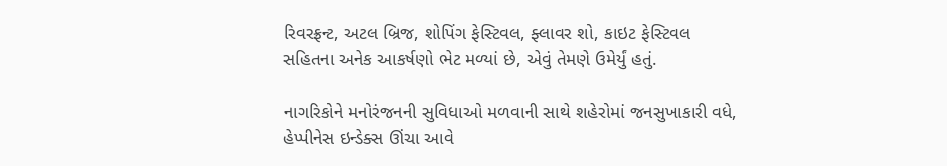રિવરફ્રન્ટ, અટલ બ્રિજ, શોપિંગ ફેસ્ટિવલ, ફ્લાવર શો, કાઇટ ફેસ્ટિવલ સહિતના અનેક આકર્ષણો ભેટ મળ્યાં છે, એવું તેમણે ઉમેર્યું હતું.

નાગરિકોને મનોરંજનની સુવિધાઓ મળવાની સાથે શહેરોમાં જનસુખાકારી વધે, હેપ્પીનેસ ઇન્ડેક્સ ઊંચા આવે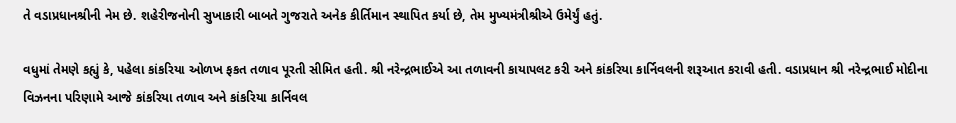તે વડાપ્રધાનશ્રીની નેમ છે. શહેરીજનોની સુખાકારી બાબતે ગુજરાતે અનેક કીર્તિમાન સ્થાપિત કર્યા છે, તેમ મુખ્યમંત્રીશ્રીએ ઉમેર્યું હતું.

વધુમાં તેમણે કહ્યું કે, પહેલા કાંકરિયા ઓળખ ફકત તળાવ પૂરતી સીમિત હતી. શ્રી નરેન્દ્રભાઈએ આ તળાવની કાયાપલટ કરી અને કાંકરિયા કાર્નિવલની શરૂઆત કરાવી હતી. વડાપ્રધાન શ્રી નરેન્દ્રભાઈ મોદીના વિઝનના પરિણામે આજે કાંકરિયા તળાવ અને કાંકરિયા કાર્નિવલ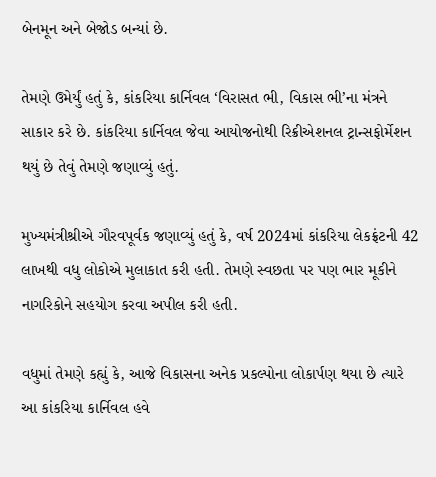બેનમૂન અને બેજોડ બન્યાં છે.

તેમણે ઉમેર્યું હતું કે, કાંકરિયા કાર્નિવલ ‘વિરાસત ભી, વિકાસ ભી’ના મંત્રને સાકાર કરે છે. કાંકરિયા કાર્નિવલ જેવા આયોજનોથી રિક્રીએશનલ ટ્રાન્સફોર્મેશન થયું છે તેવું તેમણે જણાવ્યું હતું.

મુખ્યમંત્રીશ્રીએ ગૌરવપૂર્વક જણાવ્યું હતું કે, વર્ષ 2024માં કાંકરિયા લેકફ્રંટની 42 લાખથી વધુ લોકોએ મુલાકાત કરી હતી. તેમણે સ્વછતા પર પણ ભાર મૂકીને નાગરિકોને સહયોગ કરવા અપીલ કરી હતી.

વધુમાં તેમણે કહ્યું કે, આજે વિકાસના અનેક પ્રકલ્પોના લોકાર્પણ થયા છે ત્યારે આ કાંકરિયા કાર્નિવલ હવે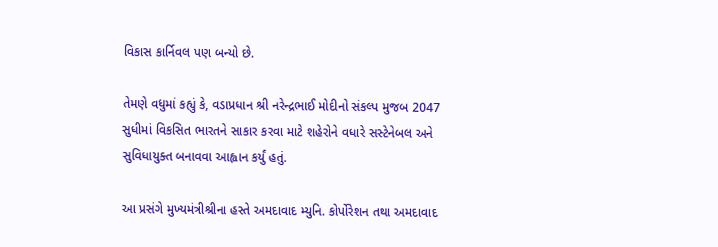વિકાસ કાર્નિવલ પણ બન્યો છે.

તેમણે વધુમાં કહ્યું કે, વડાપ્રધાન શ્રી નરેન્દ્રભાઈ મોદીનો સંકલ્પ મુજબ 2047 સુધીમાં વિકસિત ભારતને સાકાર કરવા માટે શહેરોને વધારે સસ્ટેનેબલ અને સુવિધાયુક્ત બનાવવા આહ્વાન કર્યું હતું.

આ પ્રસંગે મુખ્યમંત્રીશ્રીના હસ્તે અમદાવાદ મ્યુનિ. કોર્પોરેશન તથા અમદાવાદ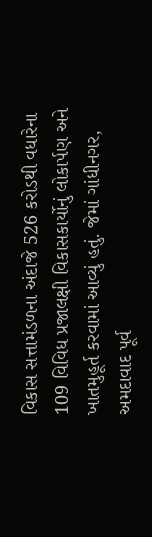વિકાસ સત્તામંડળના અંદાજે 526 કરોડથી વધારેના 109 વિવિધ પ્રજાલક્ષી વિકાસકાર્યોનું લોકાર્પણ અને ખાતમુહૂર્ત કરવામાં આવ્યું હતું. જેમાં ગાંધીનગર, અમદાવાદ પૂર્વ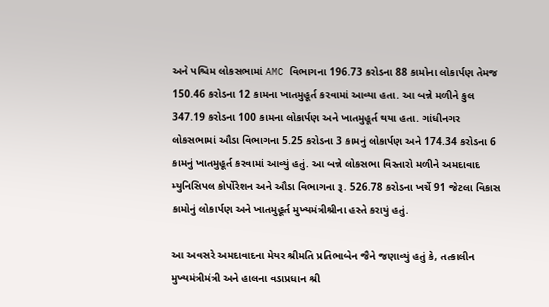અને પશ્ચિમ લોકસભામાં AMC વિભાગના 196.73 કરોડના 88 કામોના લોકાર્પણ તેમજ 150.46 કરોડના 12 કામના ખાતમુહૂર્ત કરવામાં આવ્યા હતા. આ બન્ને મળીને કુલ 347.19 કરોડના 100 કામના લોકાર્પણ અને ખાતમુહૂર્ત થયા હતા. ગાંધીનગર લોકસભામાં ઔડા વિભાગના 5.25 કરોડના 3 કામનું લોકાર્પણ અને 174.34 કરોડના 6 કામનું ખાતમુહૂર્ત કરવામાં આવ્યું હતું. આ બન્ને લોકસભા વિસ્તારો મળીને અમદાવાદ મ્યુનિસિપલ કોર્પોરેશન અને ઔડા વિભાગના રૂ. 526.78 કરોડના ખર્ચે 91 જેટલા વિકાસ કામોનું લોકાર્પણ અને ખાતમુહૂર્ત મુખ્યમંત્રીશ્રીના હસ્તે કરાયું હતું.

આ અવસરે અમદાવાદના મેયર શ્રીમતિ પ્રતિભાબેન જૈને જણાવ્યું હતું કે, તત્કાલીન મુખ્યમંત્રીમંત્રી અને હાલના વડાપ્રધાન શ્રી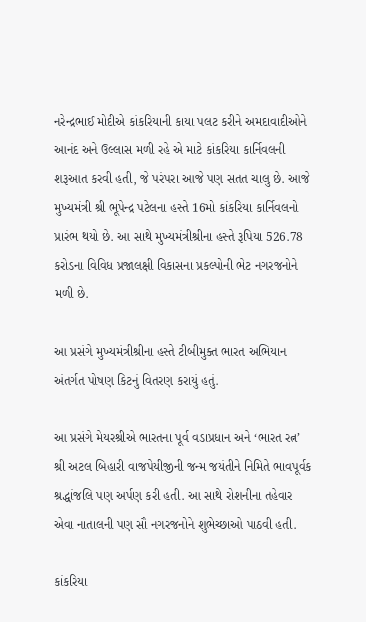નરેન્દ્રભાઈ મોદીએ કાંકરિયાની કાયા પલટ કરીને અમદાવાદીઓને આનંદ અને ઉલ્લાસ મળી રહે એ માટે કાંકરિયા કાર્નિવલની શરૂઆત કરવી હતી, જે પરંપરા આજે પણ સતત ચાલુ છે. આજે મુખ્યમંત્રી શ્રી ભૂપેન્દ્ર પટેલના હસ્તે 16મો કાંકરિયા કાર્નિવલનો પ્રારંભ થયો છે. આ સાથે મુખ્યમંત્રીશ્રીના હસ્તે રૂપિયા 526.78 કરોડના વિવિધ પ્રજાલક્ષી વિકાસના પ્રકલ્પોની ભેટ નગરજનોને મળી છે.

આ પ્રસંગે મુખ્યમંત્રીશ્રીના હસ્તે ટીબીમુક્ત ભારત અભિયાન અંતર્ગત પોષણ કિટનું વિતરણ કરાયું હતું.

આ પ્રસંગે મેયરશ્રીએ ભારતના પૂર્વ વડાપ્રધાન અને ‘ભારત રત્ન’ શ્રી અટલ બિહારી વાજપેયીજીની જન્મ જયંતીને નિમિતે ભાવપૂર્વક શ્રદ્ધાંજલિ પણ અર્પણ કરી હતી. આ સાથે રોશનીના તહેવાર એવા નાતાલની પણ સૌ નગરજનોને શુભેચ્છાઓ પાઠવી હતી.

કાંકરિયા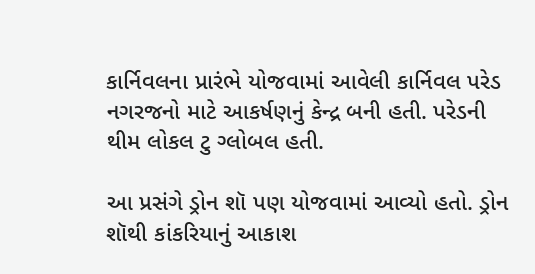કાર્નિવલના પ્રારંભે યોજવામાં આવેલી કાર્નિવલ પરેડ નગરજનો માટે આકર્ષણનું કેન્દ્ર બની હતી. પરેડની થીમ લોકલ ટુ ગ્લોબલ હતી.

આ પ્રસંગે ડ્રોન શૉ પણ યોજવામાં આવ્યો હતો. ડ્રોન શૉથી કાંકરિયાનું આકાશ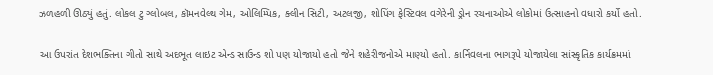ઝળહળી ઊઠ્યું હતું. લોકલ ટુ ગ્લોબલ, કૉમનવેલ્થ ગેમ, ઓલિમ્પિક, ક્લીન સિટી, અટલજી, શોપિંગ ફેસ્ટિવલ વગેરેની ડ્રોન રચનાઓએ લોકોમાં ઉત્સાહનો વધારો કર્યો હતો.

આ ઉપરાંત દેશભક્તિના ગીતો સાથે અદભૂત લાઇટ એન્ડ સાઉન્ડ શો પણ યોજાયો હતો જેને શહેરીજનોએ માણ્યો હતો. કાર્નિવલના ભાગરૂપે યોજાયેલા સાંસ્કૃતિક કાર્યક્રમમાં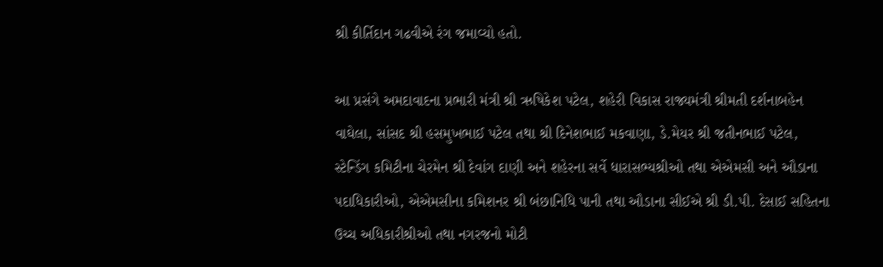શ્રી કીર્તિદાન ગઢવીએ રંગ જમાવ્યો હતો.

આ પ્રસંગે અમદાવાદના પ્રભારી મંત્રી શ્રી ઋષિકેશ પટેલ, શહેરી વિકાસ રાજ્યમંત્રી શ્રીમતી દર્શનાબહેન વાઘેલા, સાંસદ શ્રી હસમુખભાઈ પટેલ તથા શ્રી દિનેશભાઈ મકવાણા, ડે.મેયર શ્રી જતીનભાઈ પટેલ, સ્ટેન્ડિંગ કમિટીના ચેરમેન શ્રી દેવાંગ દાણી અને શહેરના સર્વે ધારાસભ્યશ્રીઓ તથા એએમસી અને ઔડાના પદાધિકારીઓ, એએમસીના કમિશનર શ્રી બંછાનિધિ પાની તથા ઔડાના સીઈએ શ્રી ડી.પી. દેસાઈ સહિતના ઉચ્ચ અધિકારીશ્રીઓ તથા નગરજનો મોટી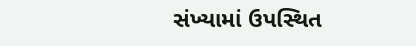સંખ્યામાં ઉપસ્થિત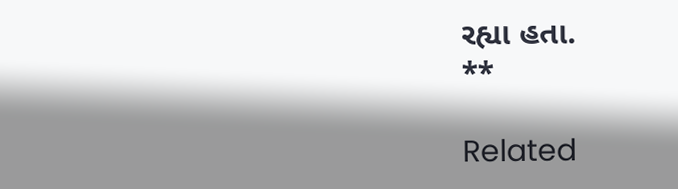રહ્યા હતા.
**

Related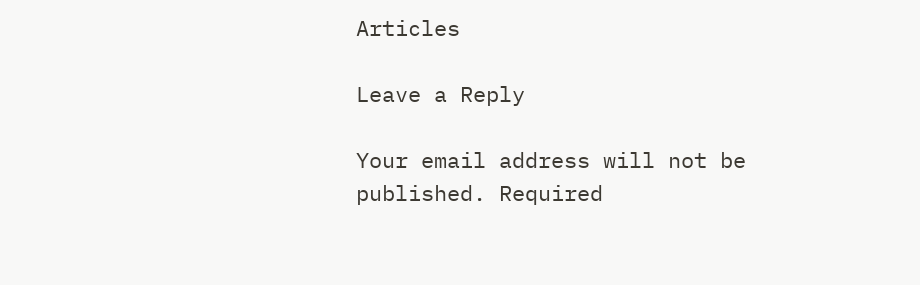Articles

Leave a Reply

Your email address will not be published. Required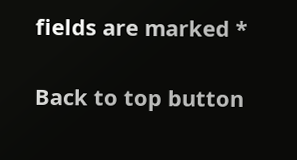fields are marked *

Back to top button